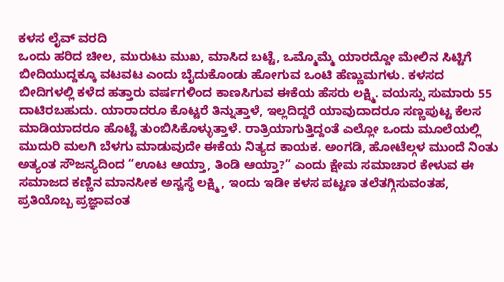ಕಳಸ ಲೈವ್ ವರದಿ
ಒಂದು ಹರಿದ ಚೀಲ, ಮುರುಟು ಮುಖ, ಮಾಸಿದ ಬಟ್ಟೆ, ಒಮ್ಮೊಮ್ಮೆ ಯಾರದ್ದೋ ಮೇಲಿನ ಸಿಟ್ಟಿಗೆ ಬೀದಿಯುದ್ದಕ್ಕೂ ವಟವಟ ಎಂದು ಬೈದುಕೊಂಡು ಹೋಗುವ ಒಂಟಿ ಹೆಣ್ಣುಮಗಳು. ಕಳಸದ ಬೀದಿಗಳಲ್ಲಿ ಕಳೆದ ಹತ್ತಾರು ವರ್ಷಗಳಿಂದ ಕಾಣಸಿಗುವ ಈಕೆಯ ಹೆಸರು ಲಕ್ಷ್ಮಿ. ವಯಸ್ಸು ಸುಮಾರು 55 ದಾಟಿರಬಹುದು. ಯಾರಾದರೂ ಕೊಟ್ಟರೆ ತಿನ್ನುತ್ತಾಳೆ, ಇಲ್ಲದಿದ್ದರೆ ಯಾವುದಾದರೂ ಸಣ್ಣಪುಟ್ಟ ಕೆಲಸ ಮಾಡಿಯಾದರೂ ಹೊಟ್ಟೆ ತುಂಬಿಸಿಕೊಳ್ಳುತ್ತಾಳೆ. ರಾತ್ರಿಯಾಗುತ್ತಿದ್ದಂತೆ ಎಲ್ಲೋ ಒಂದು ಮೂಲೆಯಲ್ಲಿ ಮುದುರಿ ಮಲಗಿ ಬೆಳಗು ಮಾಡುವುದೇ ಈಕೆಯ ನಿತ್ಯದ ಕಾಯಕ. ಅಂಗಡಿ, ಹೋಟೆಲ್ಗಳ ಮುಂದೆ ನಿಂತು ಅತ್ಯಂತ ಸೌಜನ್ಯದಿಂದ “ಊಟ ಆಯ್ತಾ, ತಿಂಡಿ ಆಯ್ತಾ?” ಎಂದು ಕ್ಷೇಮ ಸಮಾಚಾರ ಕೇಳುವ ಈ ಸಮಾಜದ ಕಣ್ಣಿನ ಮಾನಸೀಕ ಅಸ್ವಸ್ಥೆ ಲಕ್ಷ್ಮಿ, ಇಂದು ಇಡೀ ಕಳಸ ಪಟ್ಟಣ ತಲೆತಗ್ಗಿಸುವಂತಹ, ಪ್ರತಿಯೊಬ್ಬ ಪ್ರಜ್ಞಾವಂತ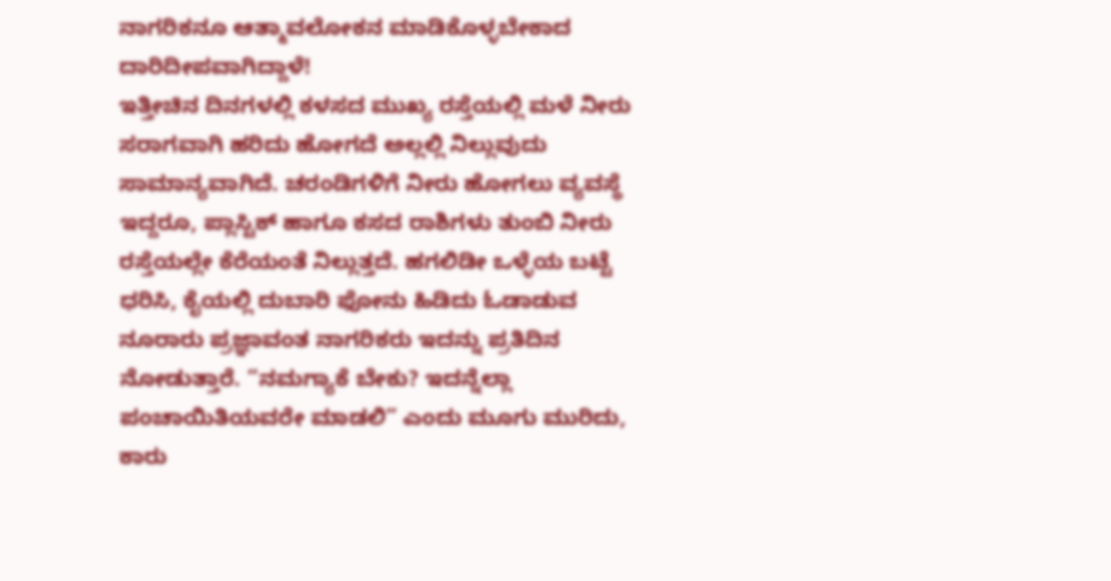ನಾಗರಿಕನೂ ಆತ್ಮಾವಲೋಕನ ಮಾಡಿಕೊಳ್ಳಬೇಕಾದ ದಾರಿದೀಪವಾಗಿದ್ದಾಳೆ!
ಇತ್ತೀಚಿನ ದಿನಗಳಲ್ಲಿ ಕಳಸದ ಮುಖ್ಯ ರಸ್ತೆಯಲ್ಲಿ ಮಳೆ ನೀರು ಸರಾಗವಾಗಿ ಹರಿದು ಹೋಗದೆ ಅಲ್ಲಲ್ಲಿ ನಿಲ್ಲುವುದು ಸಾಮಾನ್ಯವಾಗಿದೆ. ಚರಂಡಿಗಳಿಗೆ ನೀರು ಹೋಗಲು ವ್ಯವಸ್ಥೆ ಇದ್ದರೂ, ಪ್ಲಾಸ್ಟಿಕ್ ಹಾಗೂ ಕಸದ ರಾಶಿಗಳು ತುಂಬಿ ನೀರು ರಸ್ತೆಯಲ್ಲೇ ಕೆರೆಯಂತೆ ನಿಲ್ಲುತ್ತದೆ. ಹಗಲಿಡೀ ಒಳ್ಳೆಯ ಬಟ್ಟೆ ಧರಿಸಿ, ಕೈಯಲ್ಲಿ ದುಬಾರಿ ಫೋನು ಹಿಡಿದು ಓಡಾಡುವ ನೂರಾರು ಪ್ರಜ್ಞಾವಂತ ನಾಗರಿಕರು ಇದನ್ನು ಪ್ರತಿದಿನ ನೋಡುತ್ತಾರೆ. “ನಮಗ್ಯಾಕೆ ಬೇಕು? ಇದನ್ನೆಲ್ಲಾ ಪಂಚಾಯಿತಿಯವರೇ ಮಾಡಲಿ” ಎಂದು ಮೂಗು ಮುರಿದು, ಕಾರು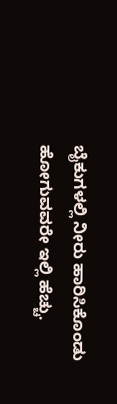ಬೈಕುಗಳಲ್ಲಿ ನೀರು ಹಾರಿಸಿಕೊಂಡು ಹೋಗುವವರೇ ಇಲ್ಲಿ ಹೆಚ್ಚು.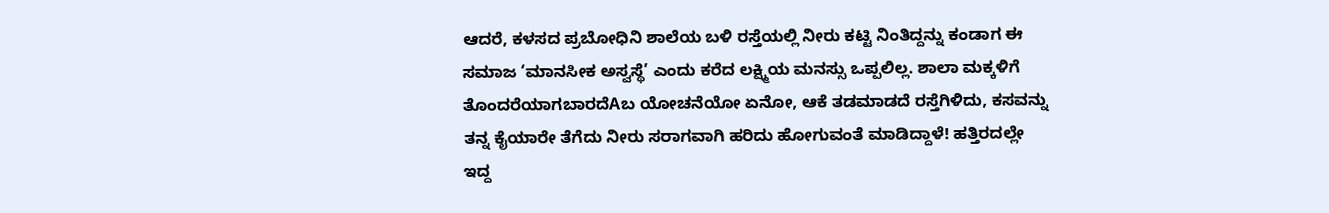ಆದರೆ, ಕಳಸದ ಪ್ರಬೋಧಿನಿ ಶಾಲೆಯ ಬಳಿ ರಸ್ತೆಯಲ್ಲಿ ನೀರು ಕಟ್ಟಿ ನಿಂತಿದ್ದನ್ನು ಕಂಡಾಗ ಈ ಸಮಾಜ ‘ಮಾನಸೀಕ ಅಸ್ವಸ್ಥೆ’ ಎಂದು ಕರೆದ ಲಕ್ಷ್ಮಿಯ ಮನಸ್ಸು ಒಪ್ಪಲಿಲ್ಲ. ಶಾಲಾ ಮಕ್ಕಳಿಗೆ ತೊಂದರೆಯಾಗಬಾರದೆAಬ ಯೋಚನೆಯೋ ಏನೋ, ಆಕೆ ತಡಮಾಡದೆ ರಸ್ತೆಗಿಳಿದು, ಕಸವನ್ನು ತನ್ನ ಕೈಯಾರೇ ತೆಗೆದು ನೀರು ಸರಾಗವಾಗಿ ಹರಿದು ಹೋಗುವಂತೆ ಮಾಡಿದ್ದಾಳೆ! ಹತ್ತಿರದಲ್ಲೇ ಇದ್ದ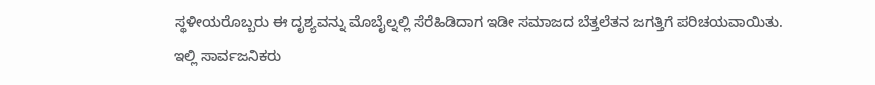ಸ್ಥಳೀಯರೊಬ್ಬರು ಈ ದೃಶ್ಯವನ್ನು ಮೊಬೈಲ್ನಲ್ಲಿ ಸೆರೆಹಿಡಿದಾಗ ಇಡೀ ಸಮಾಜದ ಬೆತ್ತಲೆತನ ಜಗತ್ತಿಗೆ ಪರಿಚಯವಾಯಿತು.
ಇಲ್ಲಿ ಸಾರ್ವಜನಿಕರು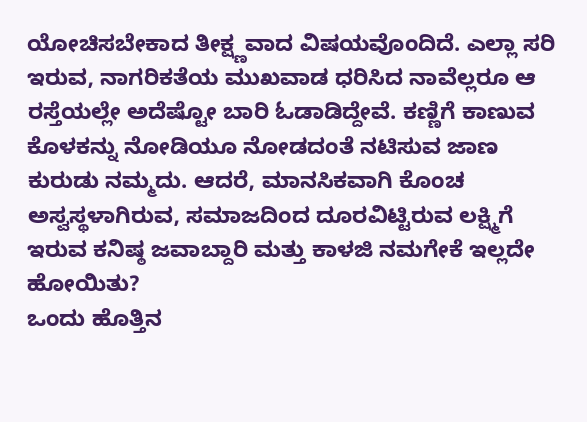ಯೋಚಿಸಬೇಕಾದ ತೀಕ್ಷ್ಣವಾದ ವಿಷಯವೊಂದಿದೆ. ಎಲ್ಲಾ ಸರಿ ಇರುವ, ನಾಗರಿಕತೆಯ ಮುಖವಾಡ ಧರಿಸಿದ ನಾವೆಲ್ಲರೂ ಆ ರಸ್ತೆಯಲ್ಲೇ ಅದೆಷ್ಟೋ ಬಾರಿ ಓಡಾಡಿದ್ದೇವೆ. ಕಣ್ಣಿಗೆ ಕಾಣುವ ಕೊಳಕನ್ನು ನೋಡಿಯೂ ನೋಡದಂತೆ ನಟಿಸುವ ಜಾಣ ಕುರುಡು ನಮ್ಮದು. ಆದರೆ, ಮಾನಸಿಕವಾಗಿ ಕೊಂಚ ಅಸ್ವಸ್ಥಳಾಗಿರುವ, ಸಮಾಜದಿಂದ ದೂರವಿಟ್ಟಿರುವ ಲಕ್ಷ್ಮಿಗೆ ಇರುವ ಕನಿಷ್ಠ ಜವಾಬ್ದಾರಿ ಮತ್ತು ಕಾಳಜಿ ನಮಗೇಕೆ ಇಲ್ಲದೇ ಹೋಯಿತು?
ಒಂದು ಹೊತ್ತಿನ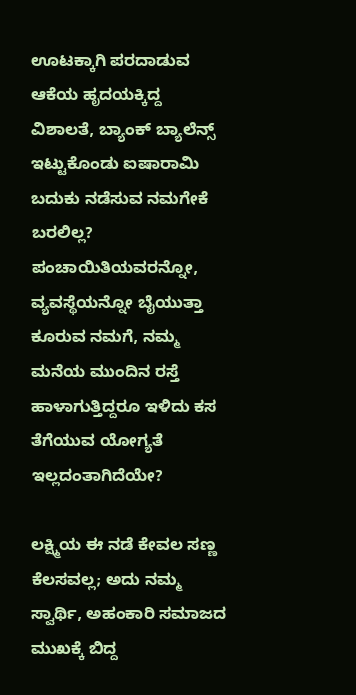ಊಟಕ್ಕಾಗಿ ಪರದಾಡುವ ಆಕೆಯ ಹೃದಯಕ್ಕಿದ್ದ ವಿಶಾಲತೆ, ಬ್ಯಾಂಕ್ ಬ್ಯಾಲೆನ್ಸ್ ಇಟ್ಟುಕೊಂಡು ಐಷಾರಾಮಿ ಬದುಕು ನಡೆಸುವ ನಮಗೇಕೆ ಬರಲಿಲ್ಲ? ಪಂಚಾಯಿತಿಯವರನ್ನೋ, ವ್ಯವಸ್ಥೆಯನ್ನೋ ಬೈಯುತ್ತಾ ಕೂರುವ ನಮಗೆ, ನಮ್ಮ ಮನೆಯ ಮುಂದಿನ ರಸ್ತೆ ಹಾಳಾಗುತ್ತಿದ್ದರೂ ಇಳಿದು ಕಸ ತೆಗೆಯುವ ಯೋಗ್ಯತೆ ಇಲ್ಲದಂತಾಗಿದೆಯೇ?

ಲಕ್ಷ್ಮಿಯ ಈ ನಡೆ ಕೇವಲ ಸಣ್ಣ ಕೆಲಸವಲ್ಲ; ಅದು ನಮ್ಮ ಸ್ವಾರ್ಥಿ, ಅಹಂಕಾರಿ ಸಮಾಜದ ಮುಖಕ್ಕೆ ಬಿದ್ದ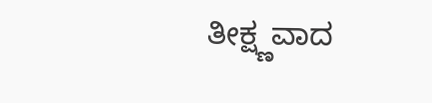ತೀಕ್ಷ್ಣವಾದ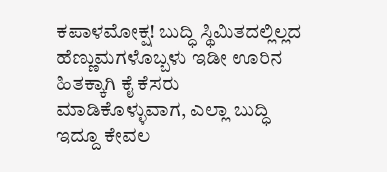ಕಪಾಳಮೋಕ್ಷ! ಬುದ್ಧಿ ಸ್ಥಿಮಿತದಲ್ಲಿಲ್ಲದ ಹೆಣ್ಣುಮಗಳೊಬ್ಬಳು ಇಡೀ ಊರಿನ ಹಿತಕ್ಕಾಗಿ ಕೈ ಕೆಸರು ಮಾಡಿಕೊಳ್ಳುವಾಗ, ಎಲ್ಲಾ ಬುದ್ಧಿ ಇದ್ದೂ ಕೇವಲ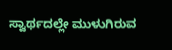ಸ್ವಾರ್ಥದಲ್ಲೇ ಮುಳುಗಿರುವ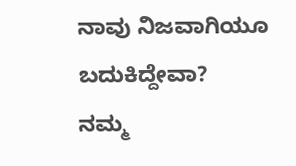ನಾವು ನಿಜವಾಗಿಯೂ ಬದುಕಿದ್ದೇವಾ?
ನಮ್ಮ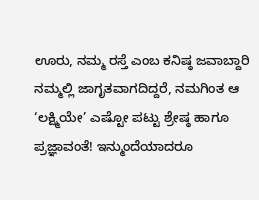ಊರು, ನಮ್ಮ ರಸ್ತೆ ಎಂಬ ಕನಿಷ್ಠ ಜವಾಬ್ದಾರಿ ನಮ್ಮಲ್ಲಿ ಜಾಗೃತವಾಗದಿದ್ದರೆ, ನಮಗಿಂತ ಆ ‘ಲಕ್ಷ್ಮಿಯೇ’ ಎಷ್ಟೋ ಪಟ್ಟು ಶ್ರೇಷ್ಠ ಹಾಗೂ ಪ್ರಜ್ಞಾವಂತೆ! ಇನ್ಮುಂದೆಯಾದರೂ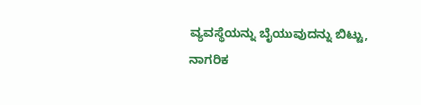ವ್ಯವಸ್ಥೆಯನ್ನು ಬೈಯುವುದನ್ನು ಬಿಟ್ಟು, ನಾಗರಿಕ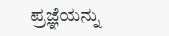ಪ್ರಜ್ಞೆಯನ್ನು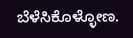ಬೆಳೆಸಿಕೊಳ್ಳೋಣ.